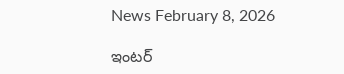News February 8, 2026

ఇంటర్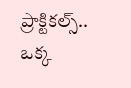ప్రాక్టికల్స్.. ఒక్క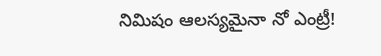నిమిషం ఆలస్యమైనా నో ఎంట్రీ!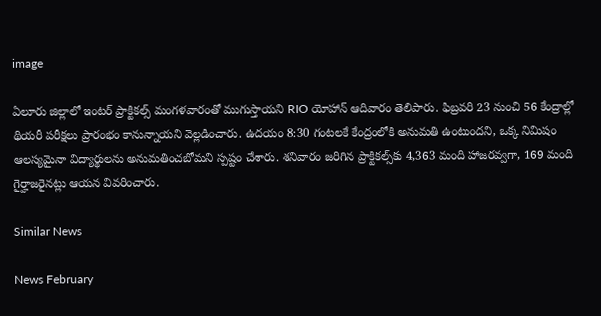image

ఏలూరు జిల్లాలో ఇంటర్ ప్రాక్టికల్స్ మంగళవారంతో ముగుస్తాయని RIO యోహాన్ ఆదివారం తెలిపారు. ఫిబ్రవరి 23 నుంచి 56 కేంద్రాల్లో థియరీ పరీక్షలు ప్రారంభం కానున్నాయని వెల్లడించారు. ఉదయం 8:30 గంటలకే కేంద్రంలోకి అనుమతి ఉంటుందని, ఒక్క నిమిషం ఆలస్యమైనా విద్యార్థులను అనుమతించబోమని స్పష్టం చేశారు. శనివారం జరిగిన ప్రాక్టికల్స్‌కు 4,363 మంది హాజరవ్వగా, 169 మంది గైర్హాజరైనట్లు ఆయన వివరించారు.

Similar News

News February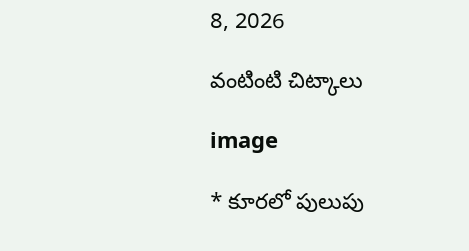8, 2026

వంటింటి చిట్కాలు

image

* కూరలో పులుపు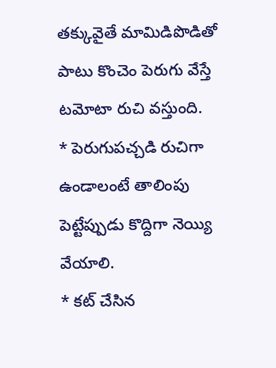తక్కువైతే మామిడిపొడితో పాటు కొంచెం పెరుగు వేస్తే టమోటా రుచి వస్తుంది.
* పెరుగుపచ్చడి రుచిగా ఉండాలంటే తాలింపు పెట్టేప్పుడు కొద్దిగా నెయ్యి వేయాలి.
* కట్‌ చేసిన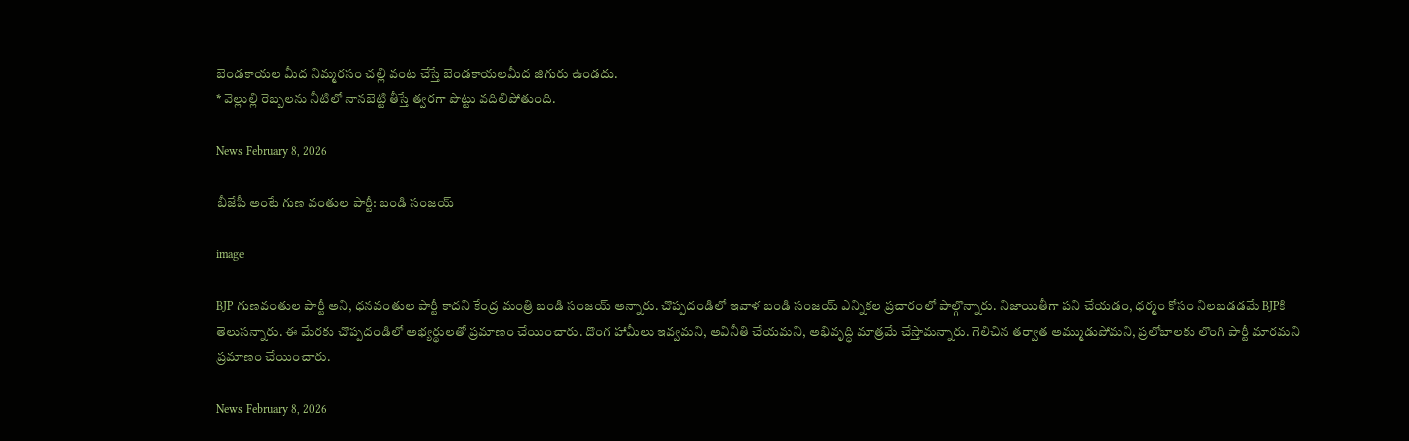బెండకాయల మీద నిమ్మరసం చల్లి వంట చేస్తే బెండకాయలమీద జిగురు ఉండదు.
* వెల్లుల్లి రెబ్బలను నీటిలో నానబెట్టి తీస్తే త్వరగా పొట్టు వదిలిపోతుంది.

News February 8, 2026

బీజేపీ అంటే గుణ వంతుల పార్టీ: బండి సంజయ్

image

BJP గుణవంతుల పార్టీ అని, ధనవంతుల పార్టీ కాదని కేంద్ర మంత్రి బండి సంజయ్ అన్నారు. చొప్పదండిలో ఇవాళ బండి సంజయ్ ఎన్నికల ప్రచారంలో పాల్గొన్నారు. నిజాయితీగా పని చేయడం, ధర్మం కోసం నిలబడడమే BJPకి తెలుసన్నారు. ఈ మేరకు చొప్పదండిలో అభ్యర్థులతో ప్రమాణం చేయించారు. దొంగ హామీలు ఇవ్వమని, అవినీతి చేయమని, అభివృద్ధి మాత్రమే చేస్తామన్నారు. గెలిచిన తర్వాత అమ్ముడుపోమని, ప్రలోబాలకు లొంగి పార్టీ మారమని ప్రమాణం చేయించారు.

News February 8, 2026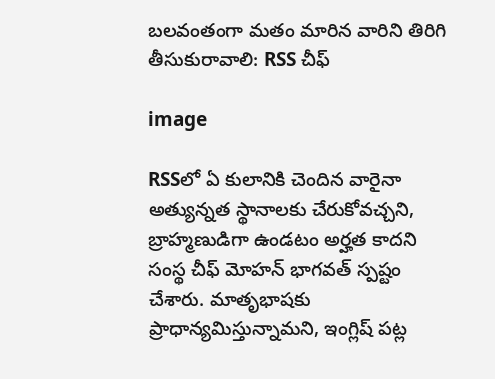బలవంతంగా మతం మారిన వారిని తిరిగి తీసుకురావాలి: RSS చీఫ్

image

RSSలో ఏ కులానికి చెందిన వారైనా అత్యున్నత స్థానాలకు చేరుకోవచ్చని, బ్రాహ్మణుడిగా ఉండటం అర్హత కాదని సంస్థ చీఫ్ మోహన్ భాగవత్ స్పష్టం చేశారు. మాతృభాషకు ప్రాధాన్యమిస్తున్నామని, ఇంగ్లిష్ పట్ల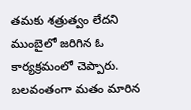తమకు శత్రుత్వం లేదని ముంబైలో జరిగిన ఓ కార్యక్రమంలో చెప్పారు. బలవంతంగా మతం మారిన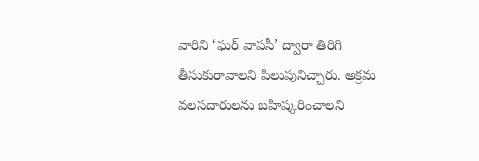వారిని ‘ఘర్ వాపసీ’ ద్వారా తిరిగి తీసుకురావాలని పిలుపునిచ్చారు. అక్రమ వలసదారులను బహిష్కరించాలని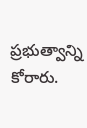ప్రభుత్వాన్ని కోరారు.